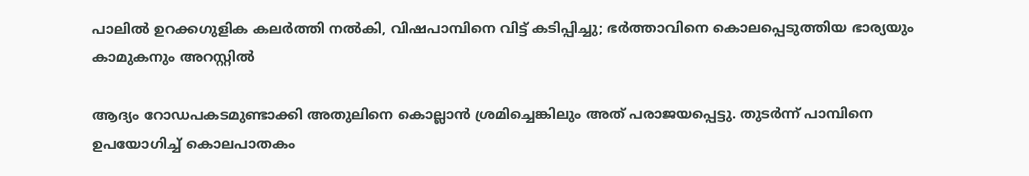പാലിൽ ഉറക്കഗുളിക കലർത്തി നൽകി, വിഷപാമ്പിനെ വിട്ട് കടിപ്പിച്ചു; ഭർത്താവിനെ കൊലപ്പെടുത്തിയ ഭാര്യയും കാമുകനും അറസ്റ്റിൽ

ആദ്യം റോഡപകടമുണ്ടാക്കി അതുലിനെ കൊല്ലാൻ ശ്രമിച്ചെങ്കിലും അത് പരാജയപ്പെട്ടു. തുടർന്ന് പാമ്പിനെ ഉപയോഗിച്ച് കൊലപാതകം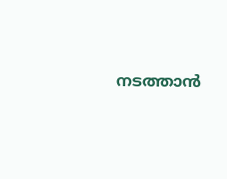നടത്താൻ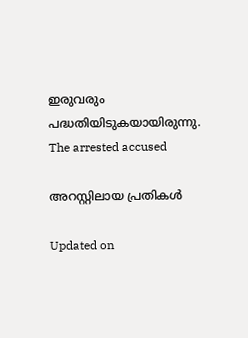ഇരുവരും പദ്ധതിയിടുകയായിരുന്നു.
The arrested accused

അറസ്റ്റിലായ പ്രതികൾ

Updated on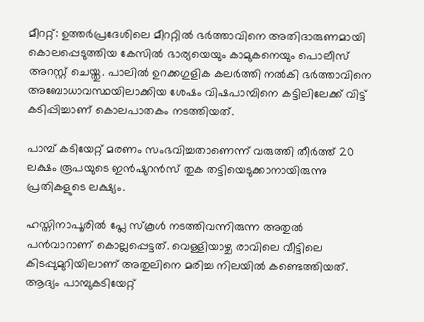മീററ്റ്: ഉത്തർപ്രദേശിലെ മീററ്റിൽ ഭർത്താവിനെ അതിദാരുണമായി കൊലപ്പെടുത്തിയ കേസിൽ ഭാര്യയെയും കാമുകനെയും പൊലീസ് അറസ്റ്റ് ചെയ്തു. പാലിൽ ഉറക്കഗുളിക കലർത്തി നൽകി ഭർത്താവിനെ അബോധാവസ്ഥയിലാക്കിയ ശേഷം വിഷപാമ്പിനെ കട്ടിലിലേക്ക് വിട്ട് കടിപ്പിച്ചാണ് കൊലപാതകം നടത്തിയത്.

പാമ്പ് കടിയേറ്റ് മരണം സംഭവിച്ചതാണെന്ന് വരുത്തി തീർത്ത് 20 ലക്ഷം രൂപയുടെ ഇൻഷുറൻസ് തുക തട്ടിയെടുക്കാനായിരുന്നു പ്രതികളുടെ ലക്ഷ്യം.

ഹസ്തിനാപൂരിൽ പ്ലേ സ്കൂൾ നടത്തിവന്നിരുന്ന അതുൽ പൻവാറാണ് കൊല്ലപ്പെട്ടത്. വെള്ളിയാഴ്ച രാവിലെ വീട്ടിലെ കിടപ്പുമുറിയിലാണ് അതുലിനെ മരിച്ച നിലയിൽ കണ്ടെത്തിയത്. ആദ്യം പാമ്പുകടിയേറ്റ്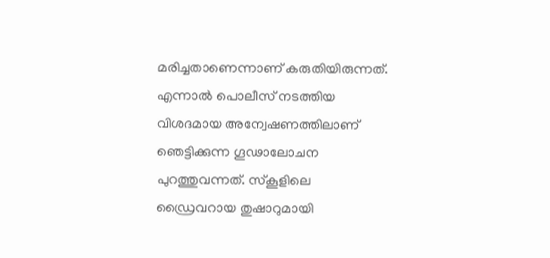മരിച്ചതാണെന്നാണ് കരുതിയിരുന്നത്. എന്നാൽ പൊലീസ് നടത്തിയ വിശദമായ അന്വേഷണത്തിലാണ് ഞെട്ടിക്കുന്ന ഗൂഢാലോചന പുറത്തുവന്നത്. സ്കൂളിലെ ഡ്രൈവറായ തുഷാറുമായി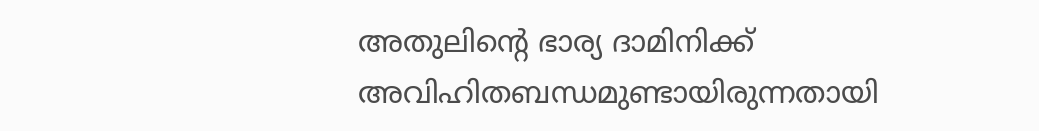അതുലിന്‍റെ ഭാര്യ ദാമിനിക്ക് അവിഹിതബന്ധമുണ്ടായിരുന്നതായി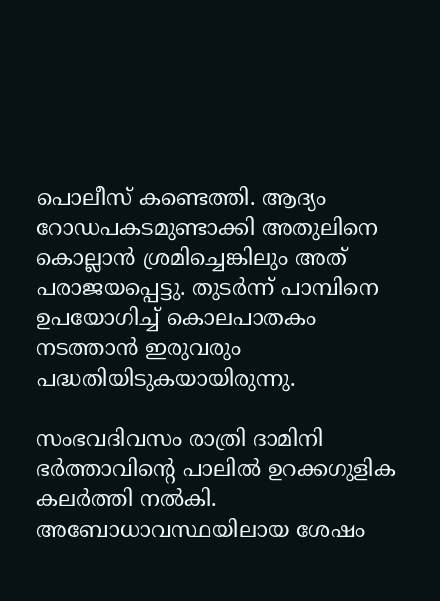പൊലീസ് കണ്ടെത്തി. ആദ്യം റോഡപകടമുണ്ടാക്കി അതുലിനെ കൊല്ലാൻ ശ്രമിച്ചെങ്കിലും അത് പരാജയപ്പെട്ടു. തുടർന്ന് പാമ്പിനെ ഉപയോഗിച്ച് കൊലപാതകം നടത്താൻ ഇരുവരും പദ്ധതിയിടുകയായിരുന്നു.

സംഭവദിവസം രാത്രി ദാമിനി ഭർത്താവിന്‍റെ പാലിൽ ഉറക്കഗുളിക കലർത്തി നൽകി. അബോധാവസ്ഥയിലായ ശേഷം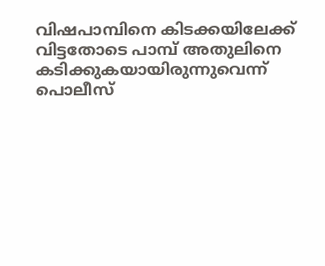വിഷപാമ്പിനെ കിടക്കയിലേക്ക് വിട്ടതോടെ പാമ്പ് അതുലിനെ കടിക്കുകയായിരുന്നുവെന്ന് പൊലീസ്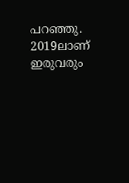പറഞ്ഞു. 2019ലാണ് ഇരുവരും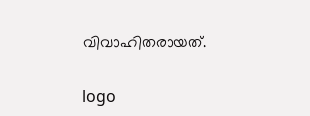വിവാഹിതരായത്.

logo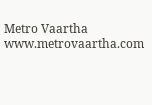Metro Vaartha
www.metrovaartha.com